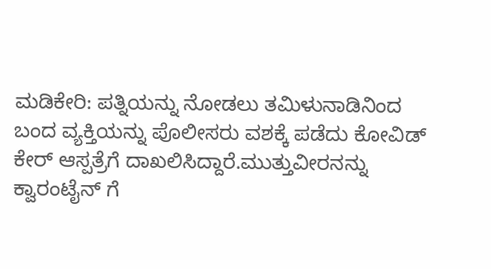ಮಡಿಕೇರಿ: ಪತ್ನಿಯನ್ನು ನೋಡಲು ತಮಿಳುನಾಡಿನಿಂದ ಬಂದ ವ್ಯಕ್ತಿಯನ್ನು ಪೊಲೀಸರು ವಶಕ್ಕೆ ಪಡೆದು ಕೋವಿಡ್ ಕೇರ್ ಆಸ್ಪತ್ರೆಗೆ ದಾಖಲಿಸಿದ್ದಾರೆ.ಮುತ್ತುವೀರನನ್ನು ಕ್ವಾರಂಟೈನ್ ಗೆ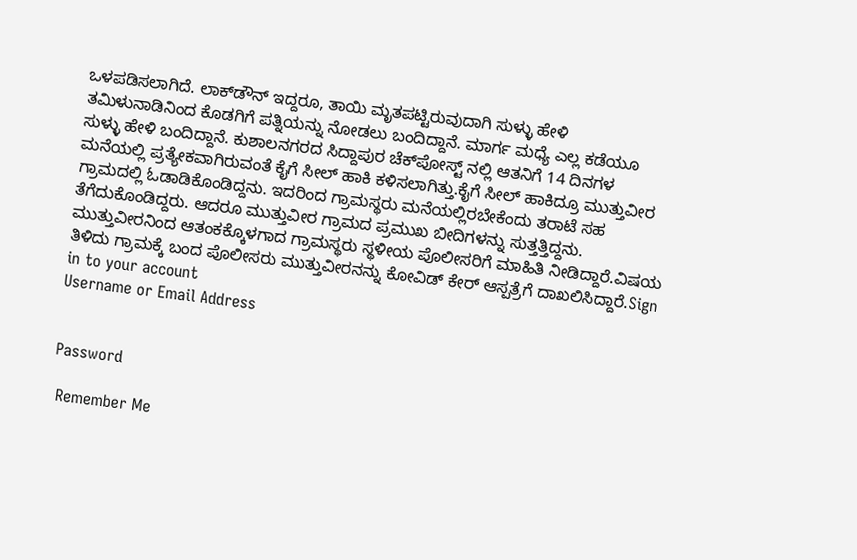ಒಳಪಡಿಸಲಾಗಿದೆ. ಲಾಕ್‍ಡೌನ್ ಇದ್ದರೂ, ತಾಯಿ ಮೃತಪಟ್ಟಿರುವುದಾಗಿ ಸುಳ್ಳು ಹೇಳಿ ತಮಿಳುನಾಡಿನಿಂದ ಕೊಡಗಿಗೆ ಪತ್ನಿಯನ್ನು ನೋಡಲು ಬಂದಿದ್ದಾನೆ. ಮಾರ್ಗ ಮಧ್ಯೆ ಎಲ್ಲ ಕಡೆಯೂ ಸುಳ್ಳು ಹೇಳಿ ಬಂದಿದ್ದಾನೆ. ಕುಶಾಲನಗರದ ಸಿದ್ದಾಪುರ ಚೆಕ್‍ಪೋಸ್ಟ್ ನಲ್ಲಿ ಆತನಿಗೆ 14 ದಿನಗಳ ಮನೆಯಲ್ಲಿ ಪ್ರತ್ಯೇಕವಾಗಿರುವಂತೆ ಕೈಗೆ ಸೀಲ್ ಹಾಕಿ ಕಳಿಸಲಾಗಿತ್ತು.ಕೈಗೆ ಸೀಲ್ ಹಾಕಿದ್ರೂ ಮುತ್ತುವೀರ ಗ್ರಾಮದಲ್ಲಿ ಓಡಾಡಿಕೊಂಡಿದ್ದನು. ಇದರಿಂದ ಗ್ರಾಮಸ್ಥರು ಮನೆಯಲ್ಲಿರಬೇಕೆಂದು ತರಾಟೆ ಸಹ ತೆಗೆದುಕೊಂಡಿದ್ದರು. ಆದರೂ ಮುತ್ತುವೀರ ಗ್ರಾಮದ ಪ್ರಮುಖ ಬೀದಿಗಳನ್ನು ಸುತ್ತತ್ತಿದ್ದನು. ಮುತ್ತುವೀರನಿಂದ ಆತಂಕಕ್ಕೊಳಗಾದ ಗ್ರಾಮಸ್ಥರು ಸ್ಥಳೀಯ ಪೊಲೀಸರಿಗೆ ಮಾಹಿತಿ ನೀಡಿದ್ದಾರೆ.ವಿಷಯ ತಿಳಿದು ಗ್ರಾಮಕ್ಕೆ ಬಂದ ಪೊಲೀಸರು ಮುತ್ತುವೀರನನ್ನು ಕೋವಿಡ್ ಕೇರ್ ಆಸ್ಪತ್ರೆಗೆ ದಾಖಲಿಸಿದ್ದಾರೆ.Sign in to your account
Username or Email Address


Password

 Remember Me